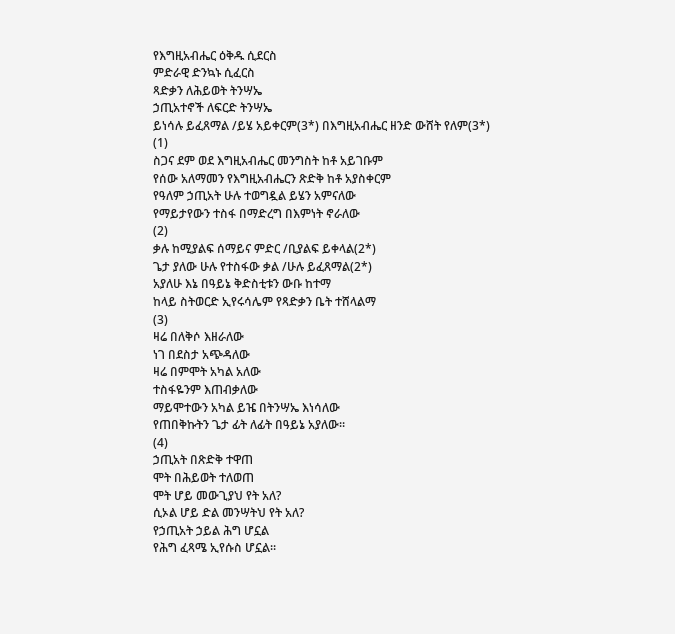የእግዚአብሔር ዕቅዱ ሲደርስ
ምድራዊ ድንኳኑ ሲፈርስ
ጻድቃን ለሕይወት ትንሣኤ
ኃጢአተኖች ለፍርድ ትንሣኤ
ይነሳሉ ይፈጸማል /ይሄ አይቀርም(3*) በእግዚአብሔር ዘንድ ውሸት የለም(3*)
(1)
ስጋና ደም ወደ እግዚአብሔር መንግስት ከቶ አይገቡም
የሰው አለማመን የእግዚአብሔርን ጽድቅ ከቶ አያስቀርም
የዓለም ኃጢአት ሁሉ ተወግዷል ይሄን አምናለው
የማይታየውን ተስፋ በማድረግ በእምነት ኖራለው
(2)
ቃሉ ከሚያልፍ ሰማይና ምድር /ቢያልፍ ይቀላል(2*)
ጌታ ያለው ሁሉ የተስፋው ቃል /ሁሉ ይፈጸማል(2*)
አያለሁ እኔ በዓይኔ ቅድስቲቱን ውቡ ከተማ
ከላይ ስትወርድ ኢየሩሳሌም የጻድቃን ቤት ተሸላልማ
(3)
ዛሬ በለቅሶ እዘራለው
ነገ በደስታ አጭዳለው
ዛሬ በምሞት አካል አለው
ተስፋዬንም እጠብቃለው
ማይሞተውን አካል ይዤ በትንሣኤ እነሳለው
የጠበቅኩትን ጌታ ፊት ለፊት በዓይኔ አያለው።
(4)
ኃጢአት በጽድቅ ተዋጠ
ሞት በሕይወት ተለወጠ
ሞት ሆይ መውጊያህ የት አለ?
ሲኦል ሆይ ድል መንሣትህ የት አለ?
የኃጢአት ኃይል ሕግ ሆኗል
የሕግ ፈጻሜ ኢየሱስ ሆኗል።